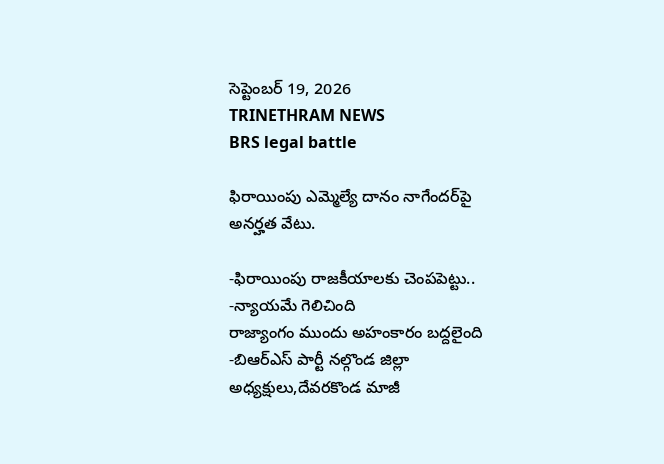సెప్టెంబర్ 19, 2026
TRINETHRAM NEWS
BRS legal battle

ఫిరాయింపు ఎమ్మెల్యే దానం నాగేందర్‌పై అనర్హత వేటు.

-ఫిరాయింపు రాజకీయాలకు చెంపపెట్టు.. -న్యాయమే గెలిచింది
రాజ్యాంగం ముందు అహంకారం బద్దలైంది
-బిఆర్ఎస్ పార్టీ నల్గొండ జిల్లా అధ్యక్షులు,దేవరకొండ మాజీ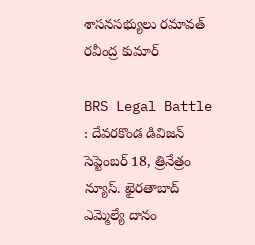శాసనసభ్యులు రమావత్ రవీంద్ర కుమార్

BRS Legal Battle : దేవరకొండ డివిజన్ సెప్టెంబర్ 18, త్రినేత్రం న్యూస్. ఖైరతాబాద్ ఎమ్మెల్యే దానం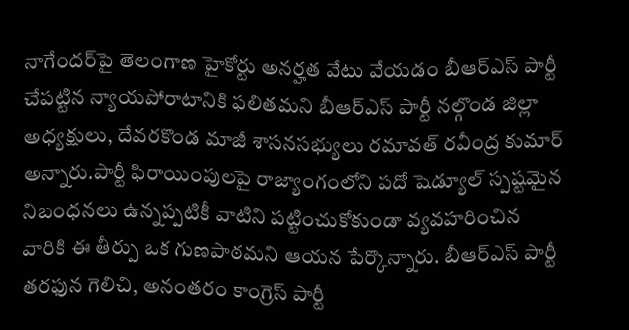నాగేందర్‌పై తెలంగాణ హైకోర్టు అనర్హత వేటు వేయడం బీఆర్‌ఎస్‌ పార్టీ చేపట్టిన న్యాయపోరాటానికి ఫలితమని బీఆర్‌ఎస్‌ పార్టీ నల్గొండ జిల్లా అధ్యక్షులు, దేవరకొండ మాజీ శాసనసభ్యులు రమావత్ రవీంద్ర కుమార్ అన్నారు.పార్టీ ఫిరాయింపులపై రాజ్యాంగంలోని పదో షెడ్యూల్‌ స్పష్టమైన నిబంధనలు ఉన్నప్పటికీ వాటిని పట్టించుకోకుండా వ్యవహరించిన వారికి ఈ తీర్పు ఒక గుణపాఠమని ఆయన పేర్కొన్నారు. బీఆర్‌ఎస్‌ పార్టీ తరఫున గెలిచి, అనంతరం కాంగ్రెస్‌ పార్టీ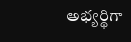అభ్యర్థిగా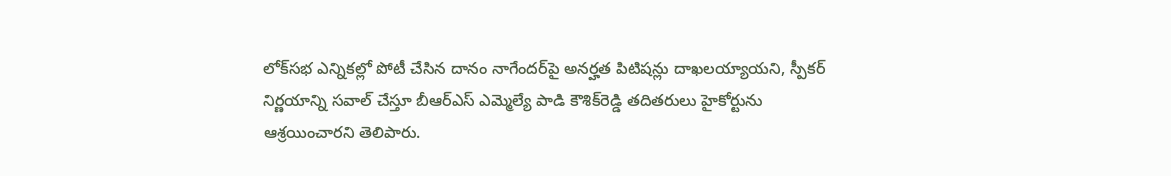లోక్‌సభ ఎన్నికల్లో పోటీ చేసిన దానం నాగేందర్‌పై అనర్హత పిటిషన్లు దాఖలయ్యాయని, స్పీకర్‌ నిర్ణయాన్ని సవాల్ చేస్తూ బీఆర్‌ఎస్‌ ఎమ్మెల్యే పాడి కౌశిక్‌రెడ్డి తదితరులు హైకోర్టును ఆశ్రయించారని తెలిపారు.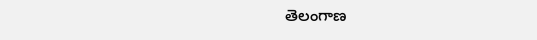తెలంగాణ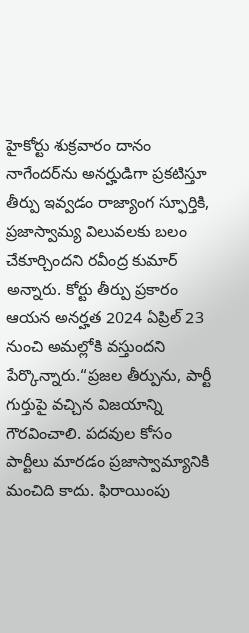హైకోర్టు శుక్రవారం దానం నాగేందర్‌ను అనర్హుడిగా ప్రకటిస్తూ తీర్పు ఇవ్వడం రాజ్యాంగ స్ఫూర్తికి, ప్రజాస్వామ్య విలువలకు బలం చేకూర్చిందని రవీంద్ర కుమార్ అన్నారు. కోర్టు తీర్పు ప్రకారం ఆయన అనర్హత 2024 ఏప్రిల్ 23 నుంచి అమల్లోకి వస్తుందని పేర్కొన్నారు.“ప్రజల తీర్పును, పార్టీ గుర్తుపై వచ్చిన విజయాన్ని గౌరవించాలి. పదవుల కోసం పార్టీలు మారడం ప్రజాస్వామ్యానికి మంచిది కాదు. ఫిరాయింపు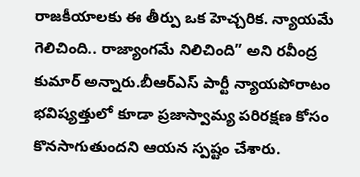రాజకీయాలకు ఈ తీర్పు ఒక హెచ్చరిక. న్యాయమే గెలిచింది.. రాజ్యాంగమే నిలిచింది” అని రవీంద్ర కుమార్ అన్నారు.బీఆర్‌ఎస్‌ పార్టీ న్యాయపోరాటం భవిష్యత్తులో కూడా ప్రజాస్వామ్య పరిరక్షణ కోసం కొనసాగుతుందని ఆయన స్పష్టం చేశారు.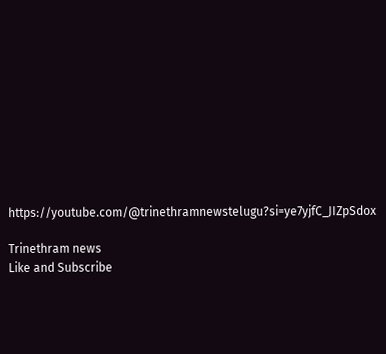https://youtube.com/@trinethramnewstelugu?si=ye7yjfC_JIZpSdox

Trinethram news
Like and Subscribe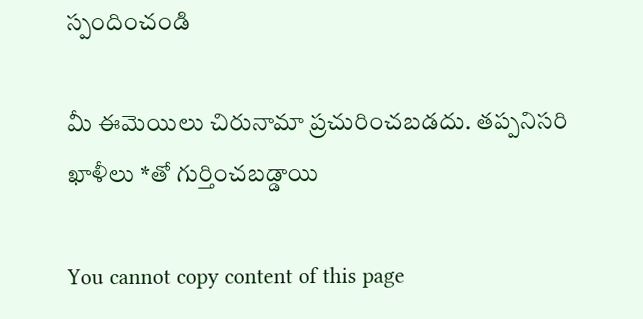స్పందించండి

మీ ఈమెయిలు చిరునామా ప్రచురించబడదు. తప్పనిసరి ఖాళీలు *తో గుర్తించబడ్డాయి

You cannot copy content of this page